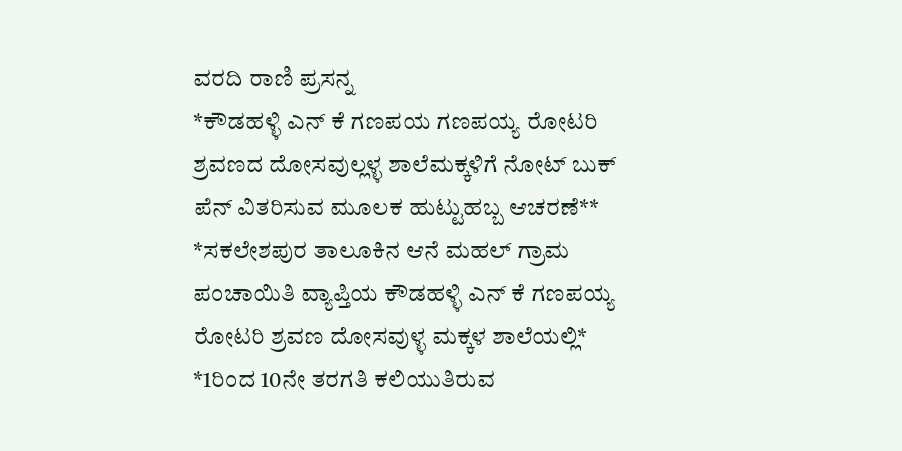ವರದಿ ರಾಣಿ ಪ್ರಸನ್ನ
*ಕೌಡಹಳ್ಳಿ ಎನ್ ಕೆ ಗಣಪಯ ಗಣಪಯ್ಯ ರೋಟರಿ ಶ್ರವಣದ ದೋಸವುಲ್ಲಳ್ಳ ಶಾಲೆಮಕ್ಕಳಿಗೆ ನೋಟ್ ಬುಕ್ ಪೆನ್ ವಿತರಿಸುವ ಮೂಲಕ ಹುಟ್ಟುಹಬ್ಬ ಆಚರಣೆ**
*ಸಕಲೇಶಪುರ ತಾಲೂಕಿನ ಆನೆ ಮಹಲ್ ಗ್ರಾಮ ಪಂಚಾಯಿತಿ ವ್ಯಾಪ್ತಿಯ ಕೌಡಹಳ್ಳಿ ಎನ್ ಕೆ ಗಣಪಯ್ಯ ರೋಟರಿ ಶ್ರವಣ ದೋಸವುಳ್ಳ ಮಕ್ಕಳ ಶಾಲೆಯಲ್ಲಿ* *1ರಿಂದ 10ನೇ ತರಗತಿ ಕಲಿಯುತಿರುವ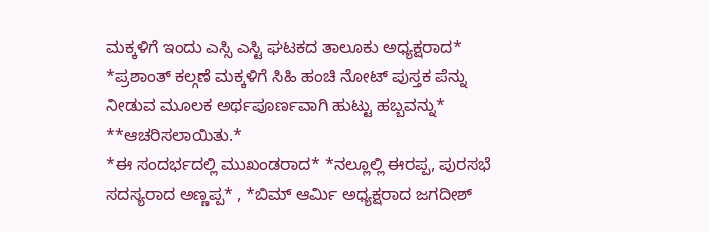ಮಕ್ಕಳಿಗೆ ಇಂದು ಎಸ್ಸಿ ಎಸ್ಟಿ ಘಟಕದ ತಾಲೂಕು ಅಧ್ಯಕ್ಷರಾದ* *ಪ್ರಶಾಂತ್ ಕಲ್ಗಣೆ ಮಕ್ಕಳಿಗೆ ಸಿಹಿ ಹಂಚಿ ನೋಟ್ ಪುಸ್ತಕ ಪೆನ್ನು ನೀಡುವ ಮೂಲಕ ಅರ್ಥಪೂರ್ಣವಾಗಿ ಹುಟ್ಟು ಹಬ್ಬವನ್ನು* **ಆಚರಿಸಲಾಯಿತು.*
*ಈ ಸಂದರ್ಭದಲ್ಲಿ ಮುಖಂಡರಾದ* *ನಲ್ಲೂಲ್ಲಿ ಈರಪ್ಪ, ಪುರಸಭೆ ಸದಸ್ಯರಾದ ಅಣ್ಣಪ್ಪ* , *ಬಿಮ್ ಆರ್ಮಿ ಅಧ್ಯಕ್ಷರಾದ ಜಗದೀಶ್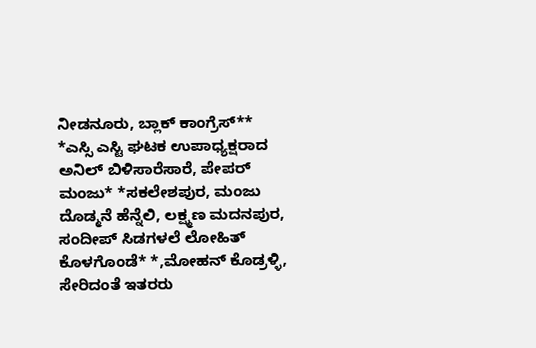ನೀಡನೂರು, ಬ್ಲಾಕ್ ಕಾಂಗ್ರೆಸ್** *ಎಸ್ಸಿ ಎಸ್ಟಿ ಘಟಕ ಉಪಾಧ್ಯಕ್ಷರಾದ ಅನಿಲ್ ಬಿಳಿಸಾರೆಸಾರೆ, ಪೇಪರ್ ಮಂಜು* *ಸಕಲೇಶಪುರ, ಮಂಜು ದೊಡ್ಮನೆ ಹೆನ್ನೆಲಿ, ಲಕ್ಷ್ಮಣ ಮದನಪುರ, ಸಂದೀಪ್ ಸಿಡಗಳಲೆ ಲೋಹಿತ್ ಕೊಳಗೊಂಡೆ* *,ಮೋಹನ್ ಕೊಡ್ರಳ್ಳಿ, ಸೇರಿದಂತೆ ಇತರರು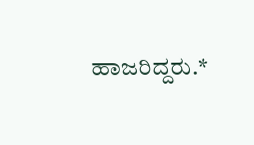ಹಾಜರಿದ್ದರು.*